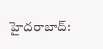హైదరాబాద్: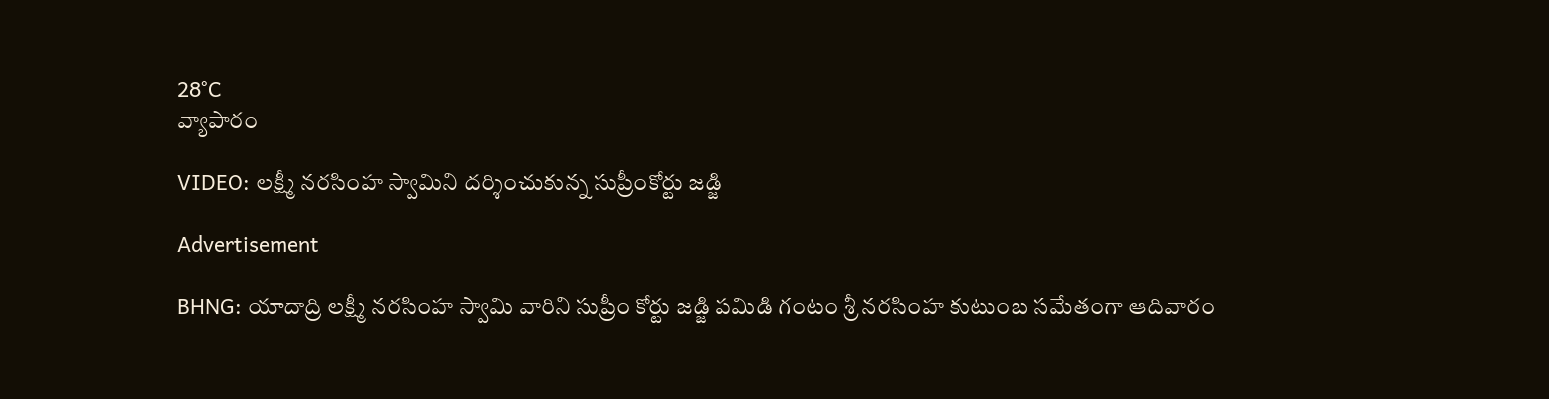28°C
వ్యాపారం

VIDEO: లక్ష్మీ నరసింహ స్వామిని దర్శించుకున్న సుప్రీంకోర్టు జడ్జి

Advertisement

BHNG: యాదాద్రి లక్ష్మీ నరసింహ స్వామి వారిని సుప్రీం కోర్టు జడ్జి పమిడి గంటం శ్రీ నరసింహ కుటుంబ సమేతంగా ఆదివారం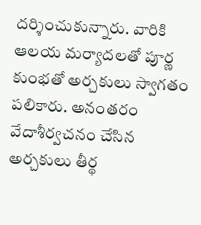దర్శించుకున్నారు. వారికి ఆలయ మర్యాదలతో పూర్ణ కుంభతో అర్చకులు స్వాగతం పలికారు. అనంతరం వేదాశీర్వచనం చేసిన అర్చకులు తీర్థ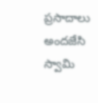ప్రసాదాలు అందజేసి స్వామి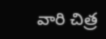వారి చిత్ర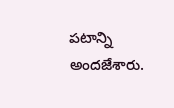పటాన్ని అందజేశారు.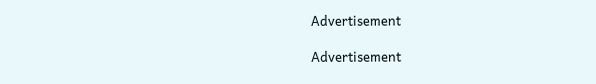Advertisement

Advertisement